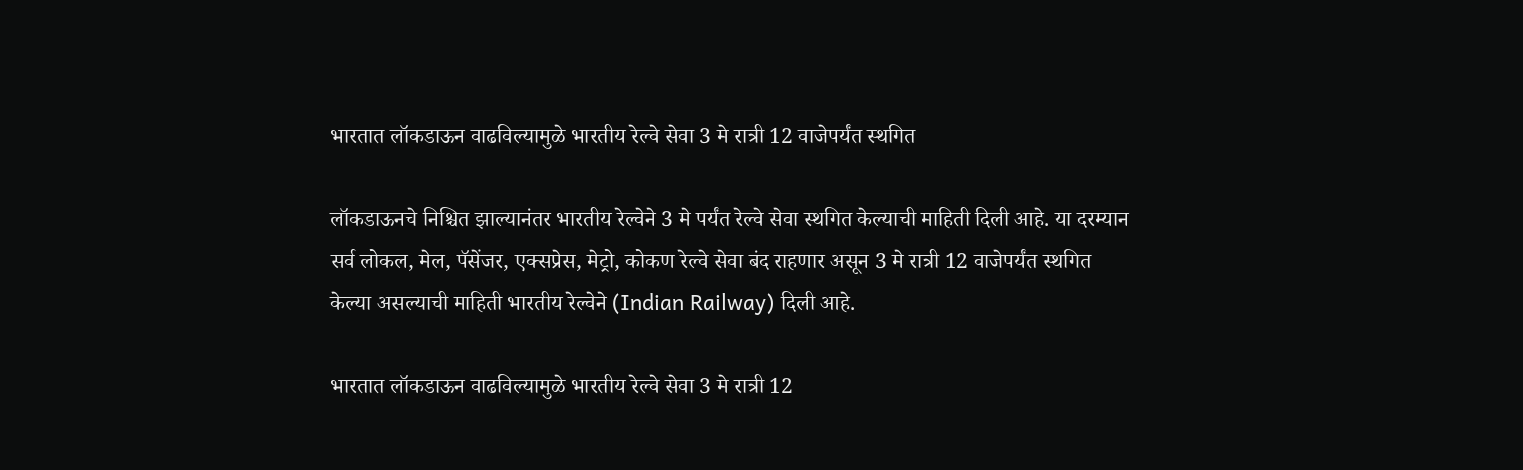भारतात लॉकडाऊन वाढविल्यामुळे भारतीय रेल्वे सेवा 3 मे रात्री 12 वाजेपर्यंत स्थगित

लॉकडाऊनचे निश्चित झाल्यानंतर भारतीय रेल्वेने 3 मे पर्यंत रेल्वे सेवा स्थगित केल्याची माहिती दिली आहे. या दरम्यान सर्व लोकल, मेल, पॅसेंजर, एक्सप्रेस, मेट्रो, कोकण रेल्वे सेवा बंद राहणार असून 3 मे रात्री 12 वाजेपर्यंत स्थगित केल्या असल्याची माहिती भारतीय रेल्वेने (Indian Railway) दिली आहे.

भारतात लॉकडाऊन वाढविल्यामुळे भारतीय रेल्वे सेवा 3 मे रात्री 12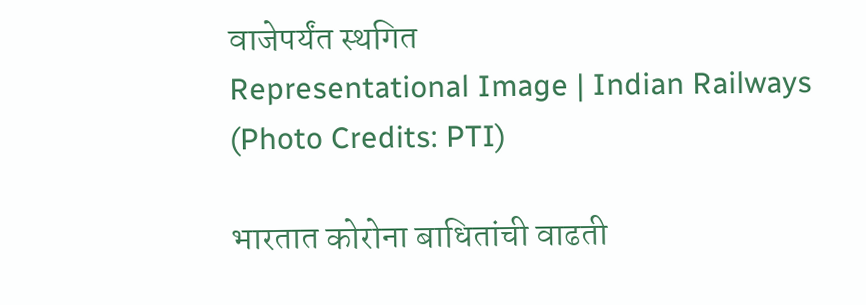वाजेपर्यंत स्थगित
Representational Image | Indian Railways (Photo Credits: PTI)

भारतात कोरोना बाधितांची वाढती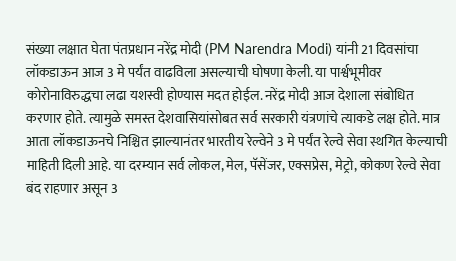संख्या लक्षात घेता पंतप्रधान नरेंद्र मोदी (PM Narendra Modi) यांनी 21 दिवसांचा लॉकडाऊन आज 3 मे पर्यंत वाढविला असल्याची घोषणा केली. या पार्श्वभूमीवर कोरोनाविरुद्धचा लढा यशस्वी होण्यास मदत होईल. नरेंद्र मोदी आज देशाला संबोधित करणार होते. त्यामुळे समस्त देशवासियांसोबत सर्व सरकारी यंत्रणांचे त्याकडे लक्ष होते. मात्र आता लॉकडाऊनचे निश्चित झाल्यानंतर भारतीय रेल्वेने 3 मे पर्यंत रेल्वे सेवा स्थगित केल्याची माहिती दिली आहे. या दरम्यान सर्व लोकल, मेल, पॅसेंजर, एक्सप्रेस, मेट्रो, कोकण रेल्वे सेवा बंद राहणार असून 3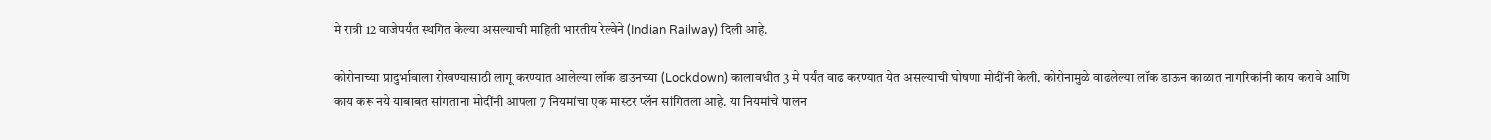मे रात्री 12 वाजेपर्यंत स्थगित केल्या असल्याची माहिती भारतीय रेल्वेने (Indian Railway) दिली आहे.

कोरोनाच्या प्रादुर्भावाला रोखण्यासाठी लागू करण्यात आलेल्या लॉक डाउनच्या (Lockdown) कालावधीत 3 मे पर्यंत वाढ करण्यात येत असल्याची घोषणा मोदींनी केली. कोरोनामुळे वाढलेल्या लॉक डाऊन काळात नागरिकांनी काय करावे आणि काय करू नये याबाबत सांगताना मोदींनी आपला 7 नियमांचा एक मास्टर प्लॅन सांगितला आहे. या नियमांचे पालन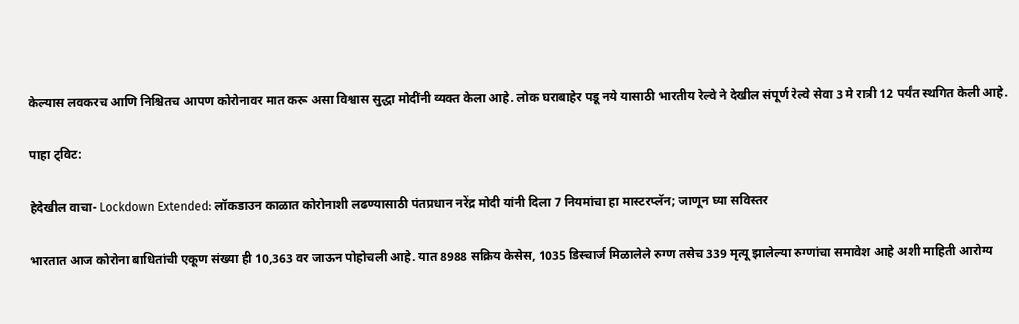केल्यास लवकरच आणि निश्चितच आपण कोरोनावर मात करू असा विश्वास सुद्धा मोदींनी व्यक्त केला आहे. लोक घराबाहेर पडू नये यासाठी भारतीय रेल्वे ने देखील संपूर्ण रेल्वे सेवा 3 मे रात्री 12 पर्यंत स्थगित केली आहे.

पाहा ट्विट:

हेदेखील वाचा- Lockdown Extended: लॉकडाउन काळात कोरोनाशी लढण्यासाठी पंतप्रधान नरेंद्र मोदी यांनी दिला 7 नियमांचा हा मास्टरप्लॅन; जाणून घ्या सविस्तर

भारतात आज कोरोना बाधितांची एकूण संख्या ही 10,363 वर जाऊन पोहोचली आहे. यात 8988 सक्रिय केसेस, 1035 डिस्चार्ज मिळालेले रुग्ण तसेच 339 मृत्यू झालेल्या रुग्णांचा समावेश आहे अशी माहिती आरोग्य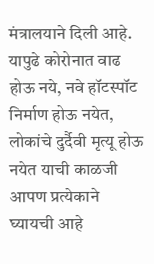मंत्रालयाने दिली आहे. यापुढे कोरोनात वाढ होऊ नये, नवे हॉटस्पॉट निर्माण होऊ नयेत, लोकांचे दुर्दैवी मृत्यू होऊ नयेत याची काळजी आपण प्रत्येकाने घ्यायची आहे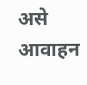असे आवाहन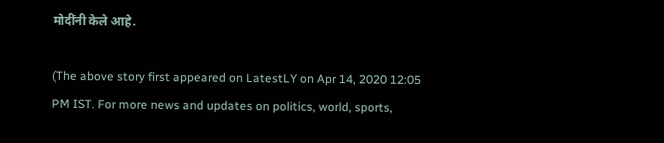मोदींनी केले आहे.

(The above story first appeared on LatestLY on Apr 14, 2020 12:05 PM IST. For more news and updates on politics, world, sports,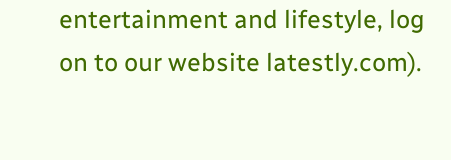entertainment and lifestyle, log on to our website latestly.com).